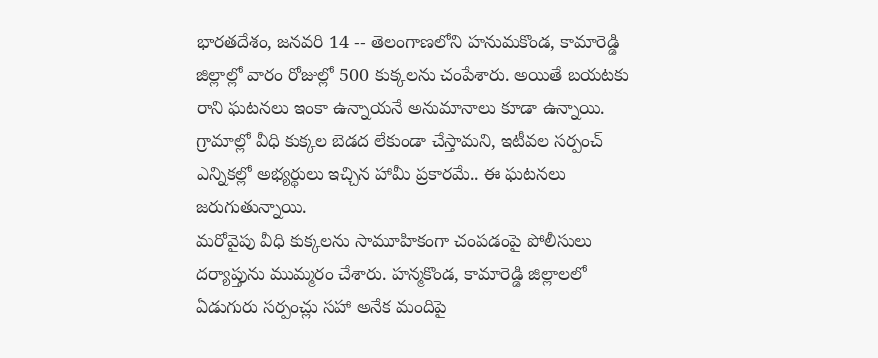భారతదేశం, జనవరి 14 -- తెలంగాణలోని హనుమకొండ, కామారెడ్డి జిల్లాల్లో వారం రోజుల్లో 500 కుక్కలను చంపేశారు. అయితే బయటకు రాని ఘటనలు ఇంకా ఉన్నాయనే అనుమానాలు కూడా ఉన్నాయి. గ్రామాల్లో వీధి కుక్కల బెడద లేకుండా చేస్తామని, ఇటీవల సర్పంచ్ ఎన్నికల్లో అభ్యర్థులు ఇచ్చిన హామీ ప్రకారమే.. ఈ ఘటనలు జరుగుతున్నాయి.
మరోవైపు వీధి కుక్కలను సామూహికంగా చంపడంపై పోలీసులు దర్యాప్తును ముమ్మరం చేశారు. హన్మకొండ, కామారెడ్డి జిల్లాలలో ఏడుగురు సర్పంచ్లు సహా అనేక మందిపై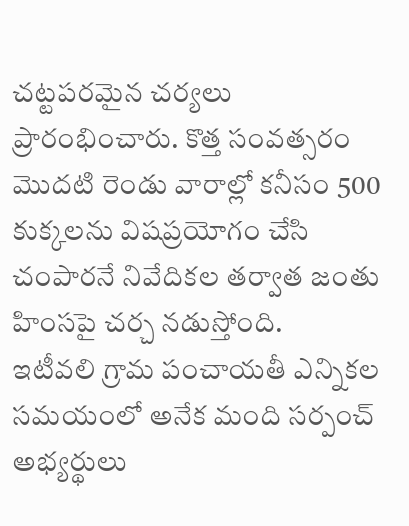చట్టపరమైన చర్యలు ప్రారంభించారు. కొత్త సంవత్సరం మొదటి రెండు వారాల్లో కనీసం 500 కుక్కలను విషప్రయోగం చేసి చంపారనే నివేదికల తర్వాత జంతు హింసపై చర్చ నడుస్తోంది.
ఇటీవలి గ్రామ పంచాయతీ ఎన్నికల సమయంలో అనేక మంది సర్పంచ్ అభ్యర్థులు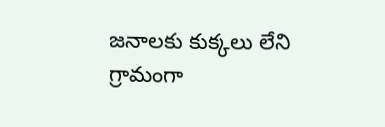జనాలకు కుక్కలు లేని గ్రామంగా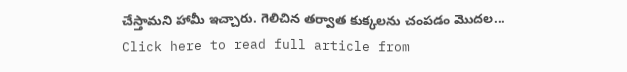చేస్తామని హామీ ఇచ్చారు. గెలిచిన తర్వాత కుక్కలను చంపడం మెుదల...
Click here to read full article from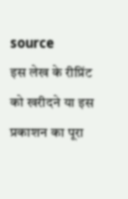source
इस लेख के रीप्रिंट को खरीदने या इस प्रकाशन का पूरा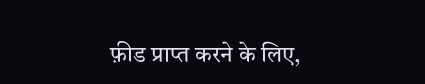फ़ीड प्राप्त करने के लिए,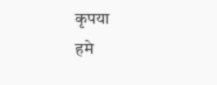कृपया
हमे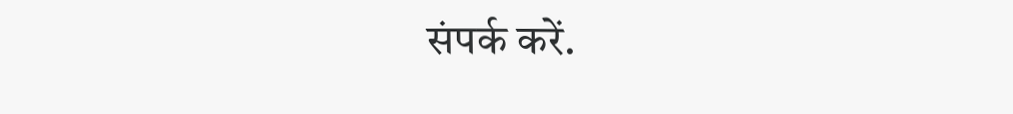संपर्क करें.